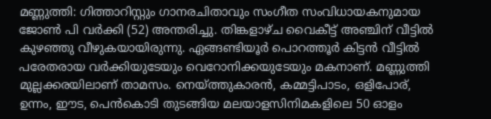മണ്ണുത്തി: ഗിത്താറിസ്റ്റും ഗാനരചിതാവും സംഗീത സംവിധായകനുമായ ജോൺ പി വർക്കി (52) അന്തരിച്ചു. തിങ്കളാഴ്ച വൈകീട്ട് അഞ്ചിന് വീട്ടിൽ കുഴഞ്ഞു വീഴുകയായിരുന്നു. ഏങ്ങണ്ടിയൂർ പൊറത്തൂർ കിട്ടൻ വീട്ടിൽ പരേതരായ വർക്കിയുടേയും വെറോനിക്കയുടേയും മകനാണ്. മണ്ണുത്തി മുല്ലക്കരയിലാണ് താമസം. നെയ്ത്തുകാരൻ, കമ്മട്ടിപാടം, ഒളിപോര്, ഉന്നം, ഈട, പെൻകൊടി തുടങ്ങിയ മലയാളസിനിമകളിലെ 50 ഓളം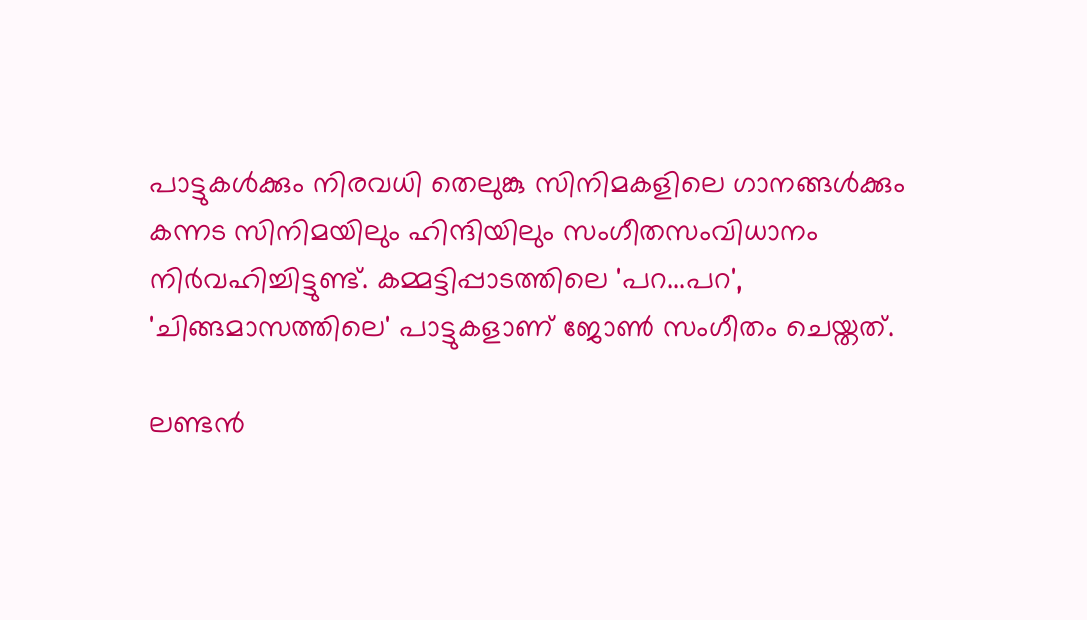പാട്ടുകൾക്കും നിരവധി തെലുങ്കു സിനിമകളിലെ ഗാനങ്ങൾക്കും കന്നട സിനിമയിലും ഹിന്ദിയിലും സംഗീതസംവിധാനം നിർവഹിച്ചിട്ടുണ്ട്. കമ്മട്ടിപ്പാടത്തിലെ 'പറ...പറ', 'ചിങ്ങമാസത്തിലെ' പാട്ടുകളാണ് ജോൺ സംഗീതം ചെയ്തത്.

ലണ്ടൻ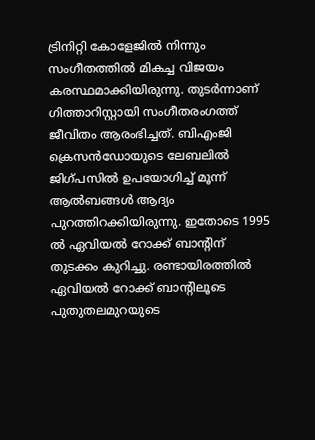ട്രിനിറ്റി കോളേജിൽ നിന്നും സംഗീതത്തിൽ മികച്ച വിജയം കരസ്ഥമാക്കിയിരുന്നു. തുടർന്നാണ് ഗിത്താറിസ്റ്റായി സംഗീതരംഗത്ത് ജീവിതം ആരംഭിച്ചത്. ബിഎംജി ക്രെസൻഡോയുടെ ലേബലിൽ ജിഗ്പസിൽ ഉപയോഗിച്ച് മൂന്ന് ആൽബങ്ങൾ ആദ്യം പുറത്തിറക്കിയിരുന്നു. ഇതോടെ 1995 ൽ ഏവിയൽ റോക്ക് ബാന്റിന് തുടക്കം കുറിച്ചു. രണ്ടായിരത്തിൽ ഏവിയൽ റോക്ക് ബാന്റിലൂടെ പുതുതലമുറയുടെ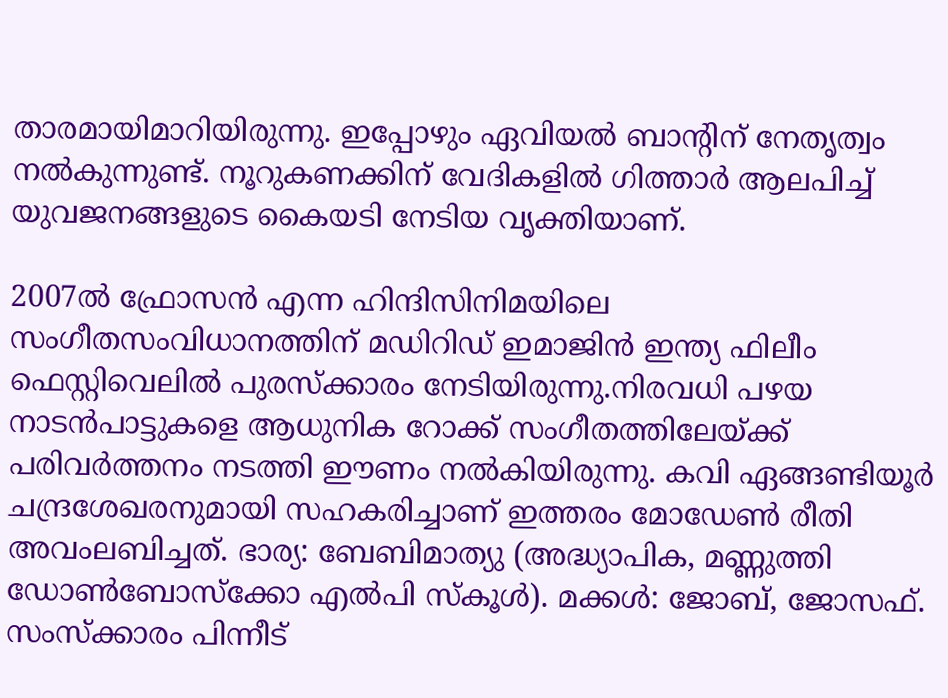താരമായിമാറിയിരുന്നു. ഇപ്പോഴും ഏവിയൽ ബാന്റിന് നേതൃത്വം നൽകുന്നുണ്ട്. നൂറുകണക്കിന് വേദികളിൽ ഗിത്താർ ആലപിച്ച് യുവജനങ്ങളുടെ കൈയടി നേടിയ വൃക്തിയാണ്.

2007ൽ ഫ്രോസൻ എന്ന ഹിന്ദിസിനിമയിലെ സംഗീതസംവിധാനത്തിന് മഡിറിഡ് ഇമാജിൻ ഇന്ത്യ ഫിലീം ഫെസ്റ്റിവെലിൽ പുരസ്‌ക്കാരം നേടിയിരുന്നു.നിരവധി പഴയ നാടൻപാട്ടുകളെ ആധുനിക റോക്ക് സംഗീതത്തിലേയ്ക്ക് പരിവർത്തനം നടത്തി ഈണം നൽകിയിരുന്നു. കവി ഏങ്ങണ്ടിയൂർ ചന്ദ്രശേഖരനുമായി സഹകരിച്ചാണ് ഇത്തരം മോഡേൺ രീതി അവംലബിച്ചത്. ഭാര്യ: ബേബിമാത്യു (അദ്ധ്യാപിക, മണ്ണുത്തി ഡോൺബോസ്‌ക്കോ എൽപി സ്‌കൂൾ). മക്കൾ: ജോബ്, ജോസഫ്. സംസ്‌ക്കാരം പിന്നീട്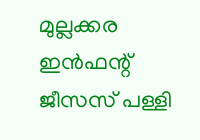മുല്ലക്കര ഇൻഫന്റ് ജീസസ് പള്ളി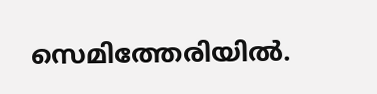സെമിത്തേരിയിൽ.